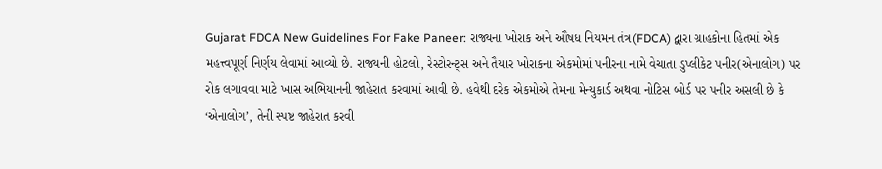Gujarat FDCA New Guidelines For Fake Paneer: રાજ્યના ખોરાક અને ઔષધ નિયમન તંત્ર(FDCA) દ્વારા ગ્રાહકોના હિતમાં એક મહત્ત્વપૂર્ણ નિર્ણય લેવામાં આવ્યો છે. રાજ્યની હોટલો, રેસ્ટોરન્ટ્સ અને તૈયાર ખોરાકના એકમોમાં પનીરના નામે વેચાતા ડુપ્લીકેટ પનીર(એનાલોગ) પર રોક લગાવવા માટે ખાસ અભિયાનની જાહેરાત કરવામાં આવી છે. હવેથી દરેક એકમોએ તેમના મેન્યુકાર્ડ અથવા નોટિસ બોર્ડ પર પનીર અસલી છે કે ‘એનાલોગ’, તેની સ્પષ્ટ જાહેરાત કરવી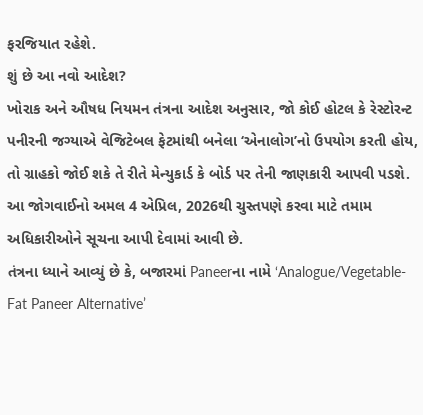ફરજિયાત રહેશે.
શું છે આ નવો આદેશ?
ખોરાક અને ઔષધ નિયમન તંત્રના આદેશ અનુસાર, જો કોઈ હોટલ કે રેસ્ટોરન્ટ પનીરની જગ્યાએ વેજિટેબલ ફેટમાંથી બનેલા ‘એનાલોગ’નો ઉપયોગ કરતી હોય, તો ગ્રાહકો જોઈ શકે તે રીતે મેન્યુકાર્ડ કે બોર્ડ પર તેની જાણકારી આપવી પડશે. આ જોગવાઈનો અમલ 4 એપ્રિલ, 2026થી ચુસ્તપણે કરવા માટે તમામ અધિકારીઓને સૂચના આપી દેવામાં આવી છે.
તંત્રના ધ્યાને આવ્યું છે કે, બજારમાં Paneerના નામે ‘Analogue/Vegetable-Fat Paneer Alternative’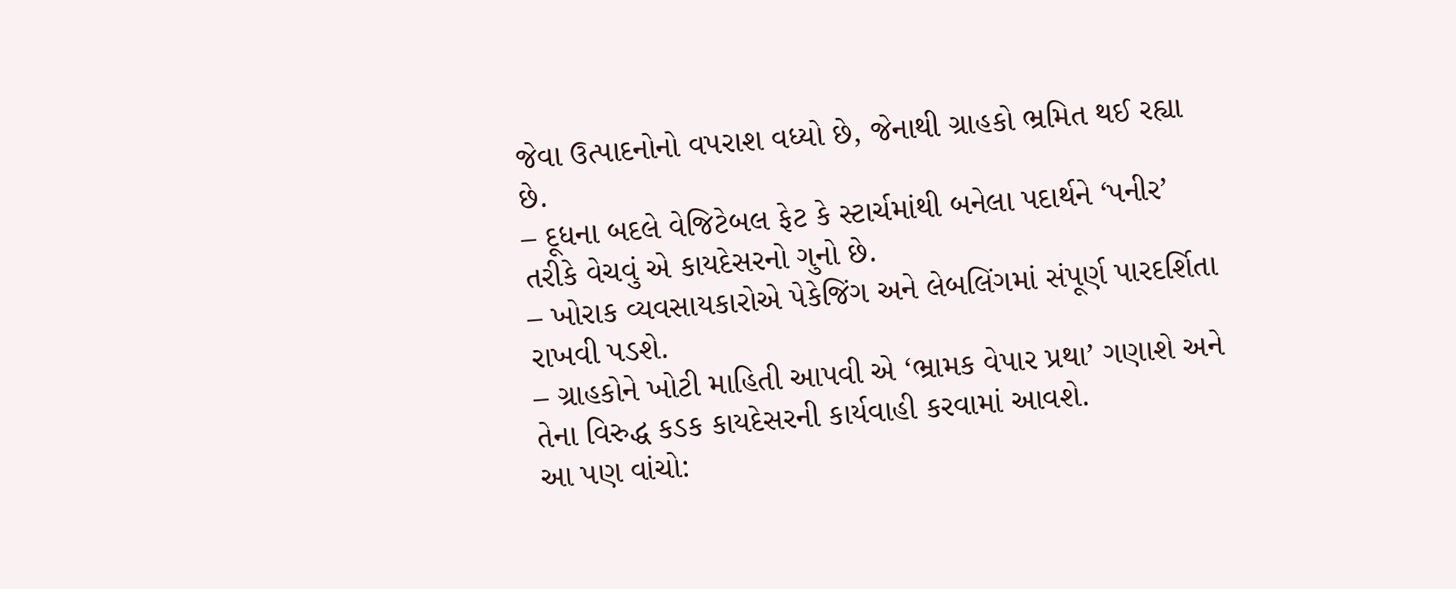જેવા ઉત્પાદનોનો વપરાશ વધ્યો છે, જેનાથી ગ્રાહકો ભ્રમિત થઈ રહ્યા છે.
– દૂધના બદલે વેજિટેબલ ફેટ કે સ્ટાર્ચમાંથી બનેલા પદાર્થને ‘પનીર’ તરીકે વેચવું એ કાયદેસરનો ગુનો છે.
– ખોરાક વ્યવસાયકારોએ પેકેજિંગ અને લેબલિંગમાં સંપૂર્ણ પારદર્શિતા રાખવી પડશે.
– ગ્રાહકોને ખોટી માહિતી આપવી એ ‘ભ્રામક વેપાર પ્રથા’ ગણાશે અને તેના વિરુદ્ધ કડક કાયદેસરની કાર્યવાહી કરવામાં આવશે.
આ પણ વાંચો: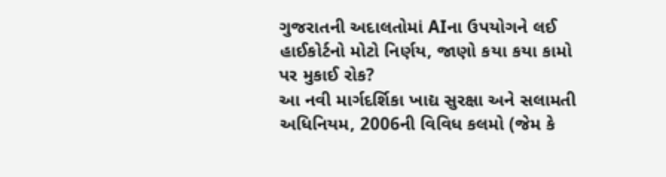ગુજરાતની અદાલતોમાં AIના ઉપયોગને લઈ હાઈકોર્ટનો મોટો નિર્ણય, જાણો કયા કયા કામો પર મુકાઈ રોક?
આ નવી માર્ગદર્શિકા ખાદ્ય સુરક્ષા અને સલામતી અધિનિયમ, 2006ની વિવિધ કલમો (જેમ કે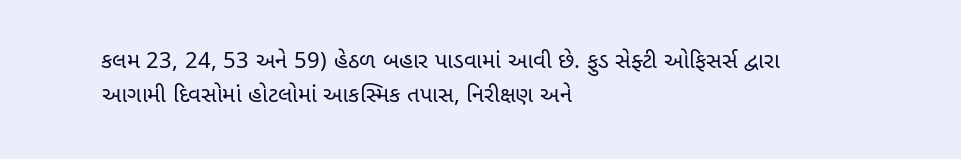કલમ 23, 24, 53 અને 59) હેઠળ બહાર પાડવામાં આવી છે. ફુડ સેફ્ટી ઓફિસર્સ દ્વારા આગામી દિવસોમાં હોટલોમાં આકસ્મિક તપાસ, નિરીક્ષણ અને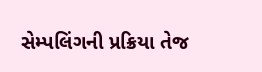સેમ્પલિંગની પ્રક્રિયા તેજ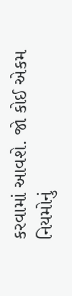કરવામાં આવશે. જો કોઈ એકમ નિયમોનું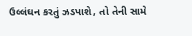ઉલ્લંઘન કરતું ઝડપાશે, તો તેની સામે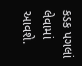કડક પગલાં લેવામાં આવશે.